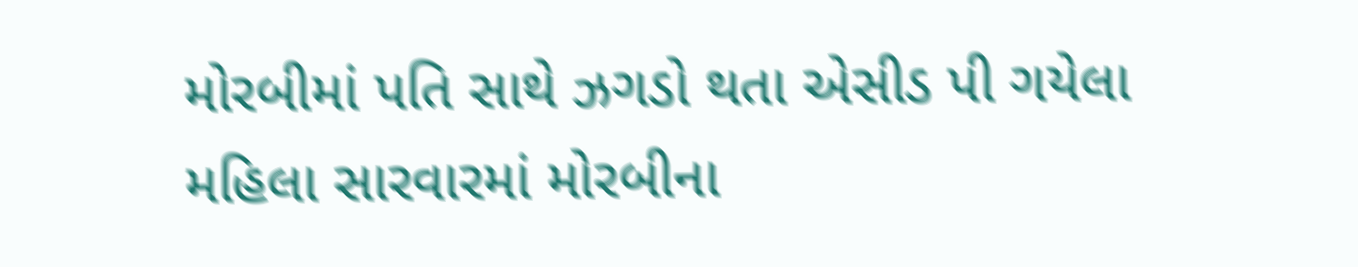મોરબીમાં પતિ સાથે ઝગડો થતા એસીડ પી ગયેલા મહિલા સારવારમાં મોરબીના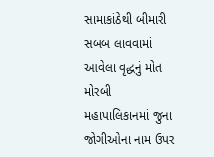સામાકાંઠેથી બીમારી સબબ લાવવામાં આવેલા વૃદ્ધનું મોત મોરબી મહાપાલિકાનમાં જુના જોગીઓના નામ ઉપર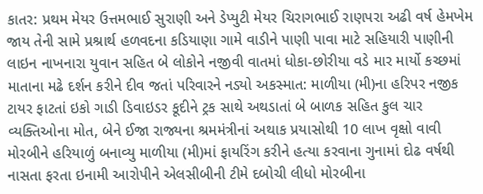કાતર: પ્રથમ મેયર ઉત્તમભાઈ સુરાણી અને ડેપ્યુટી મેયર ચિરાગભાઈ રાણપરા અઢી વર્ષ હેમખેમ જાય તેની સામે પ્રશ્રાર્થ હળવદના કડિયાણા ગામે વાડીને પાણી પાવા માટે સહિયારી પાણીની લાઇન નાખનારા યુવાન સહિત બે લોકોને નજીવી વાતમાં ધોકા-છોરીયા વડે માર માર્યો કચ્છમાં માતાના મઢે દર્શન કરીને દીવ જતાં પરિવારને નડ્યો અકસ્માત: માળીયા (મી)ના હરિપર નજીક ટાયર ફાટતાં ઇકો ગાડી ડિવાઇડર કૂદીને ટ્રક સાથે અથડાતાં બે બાળક સહિત કુલ ચાર વ્યક્તિઓના મોત, બેને ઈજા રાજ્યના શ્રમમંત્રીનાં અથાક પ્રયાસોથી 10 લાખ વૃક્ષો વાવી મોરબીને હરિયાળું બનાવ્યુ માળીયા (મી)માં ફાયરિંગ કરીને હત્યા કરવાના ગુનામાં દોઢ વર્ષથી નાસતા ફરતા ઇનામી આરોપીને એલસીબીની ટીમે દબોચી લીધો મોરબીના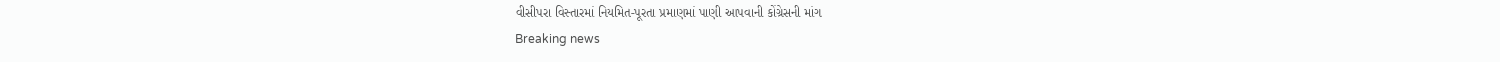વીસીપરા વિસ્તારમાં નિયમિત-પૂરતા પ્રમાણમાં પાણી આપવાની કોંગ્રેસની માંગ
Breaking news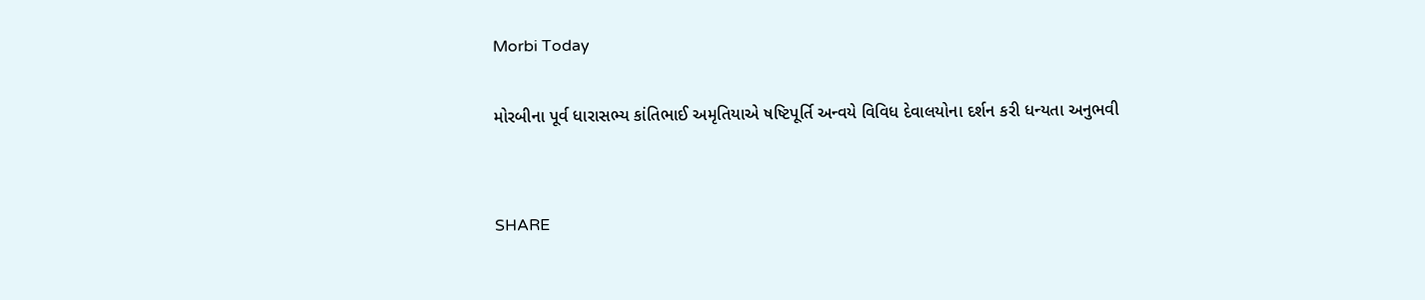Morbi Today

મોરબીના પૂર્વ ધારાસભ્ય કાંતિભાઈ અમૃતિયાએ ષષ્ટિપૂર્તિ અન્વયે વિવિધ દેવાલયોના દર્શન કરી ધન્યતા અનુભવી


SHARE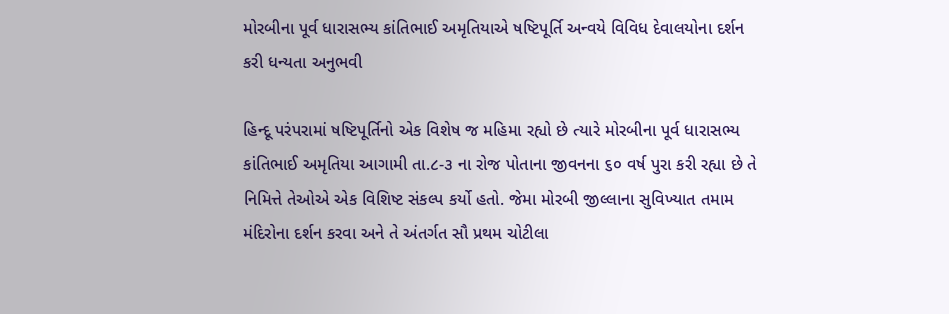મોરબીના પૂર્વ ધારાસભ્ય કાંતિભાઈ અમૃતિયાએ ષષ્ટિપૂર્તિ અન્વયે વિવિધ દેવાલયોના દર્શન કરી ધન્યતા અનુભવી

હિન્દૂ પરંપરામાં ષષ્ટિપૂર્તિનો એક વિશેષ જ મહિમા રહ્યો છે ત્યારે મોરબીના પૂર્વ ધારાસભ્ય કાંતિભાઈ અમૃતિયા આગામી તા.૮-૩ ના રોજ પોતાના જીવનના ૬૦ વર્ષ પુરા કરી રહ્યા છે તે નિમિત્તે તેઓએ એક વિશિષ્ટ સંકલ્પ કર્યો હતો. જેમા મોરબી જીલ્લાના સુવિખ્યાત તમામ મંદિરોના દર્શન કરવા અને તે અંતર્ગત સૌ પ્રથમ ચોટીલા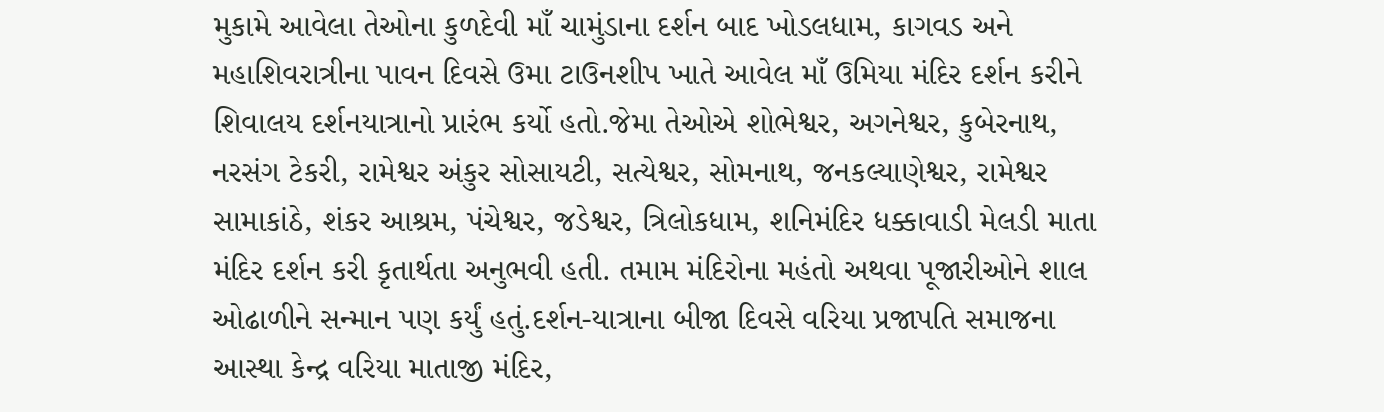મુકામે આવેલા તેઓના કુળદેવી માઁ ચામુંડાના દર્શન બાદ ખોડલધામ, કાગવડ અને મહાશિવરાત્રીના પાવન દિવસે ઉમા ટાઉનશીપ ખાતે આવેલ માઁ ઉમિયા મંદિર દર્શન કરીને શિવાલય દર્શનયાત્રાનો પ્રારંભ કર્યો હતો.જેમા તેઓએ શોભેશ્વર, અગનેશ્વર, કુબેરનાથ, નરસંગ ટેકરી, રામેશ્વર અંકુર સોસાયટી, સત્યેશ્વર, સોમનાથ, જનકલ્યાણેશ્વર, રામેશ્વર સામાકાંઠે, શંકર આશ્રમ, પંચેશ્વર, જડેશ્વર, ત્રિલોકધામ, શનિમંદિર ધક્કાવાડી મેલડી માતા મંદિર દર્શન કરી કૃતાર્થતા અનુભવી હતી. તમામ મંદિરોના મહંતો અથવા પૂજારીઓને શાલ ઓઢાળીને સન્માન પણ કર્યું હતું.દર્શન-યાત્રાના બીજા દિવસે વરિયા પ્રજાપતિ સમાજના આસ્થા કેન્દ્ર વરિયા માતાજી મંદિર,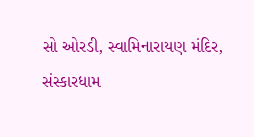સો ઓરડી, સ્વામિનારાયણ મંદિર, સંસ્કારધામ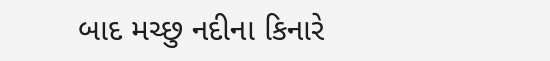બાદ મચ્છુ નદીના કિનારે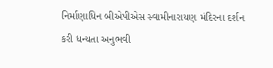નિર્માણાધિન બીએપીએસ સ્વામીનારાયણ મંદિરના દર્શન કરી ધન્યતા અનુભવી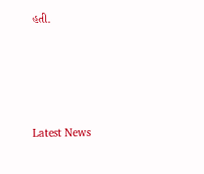હતી.






Latest News